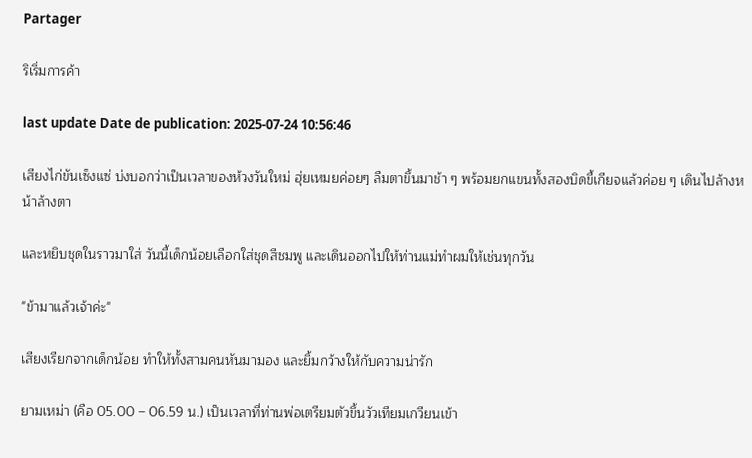Partager

ริเริ่มการค้า

last update Date de publication: 2025-07-24 10:56:46

เสียงไก่ขันเซ็งแซ่ บ่งบอกว่าเป็นเวลาของห้วงวันใหม่ ฮุ่ยเหมยค่อยๆ ลืมตาขึ้นมาช้า ๆ พร้อมยกแขนทั้งสองบิดขี้เกียจแล้วค่อย ๆ เดินไปล้างหน้าล้างตา

และหยิบชุดในราวมาใส่ วันนี้เด็กน้อยเลือกใส่ชุดสีชมพู และเดินออกไปให้ท่านแม่ทำผมให้เช่นทุกวัน

"ข้ามาแล้วเจ้าค่ะ"

เสียงเรียกจากเด็กน้อย ทำให้ทั้งสามคนหันมามอง และยิ้มกว้างให้กับความน่ารัก

ยามเหม่า (คือ 05.00 – 06.59 น.) เป็นเวลาที่ท่านพ่อเตรียมตัวขึ้นวัวเทียมเกวียนเข้า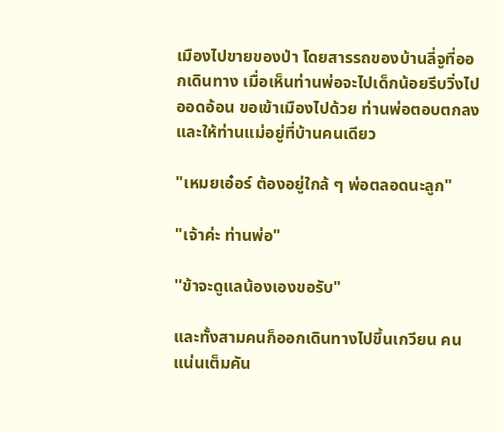เมืองไปขายของป่า โดยสารรถของบ้านลี่จูที่ออกเดินทาง เมื่อเห็นท่านพ่อจะไปเด็กน้อยรีบวิ่งไปออดอ้อน ขอเข้าเมืองไปด้วย ท่านพ่อตอบตกลงและให้ท่านแม่อยู่ที่บ้านคนเดียว

"เหมยเอ๋อร์ ต้องอยู่ใกล้ ๆ พ่อตลอดนะลูก"

"เจ้าค่ะ ท่านพ่อ"

''ข้าจะดูแลน้องเองขอรับ"

และทั้งสามคนก็ออกเดินทางไปขึ้นเกวียน คนแน่นเต็มคัน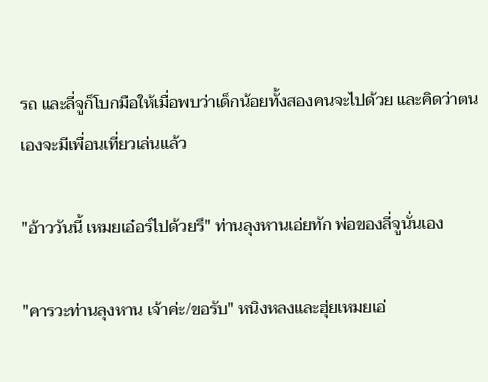รถ และลี่จูก็โบกมือให้เมื่อพบว่าเด็กน้อยทั้งสองคนจะไปด้วย และคิดว่าตนเองจะมีเพื่อนเที่ยวเล่นแล้ว

"อ้าววันนี้ เหมยเอ๋อร์ไปด้วยรึ" ท่านลุงหานเอ่ยทัก พ่อของลี่จูนั่นเอง

"คารวะท่านลุงหาน เจ้าค่ะ/ขอรับ" หนิงหลงและฮุ่ยเหมยเอ่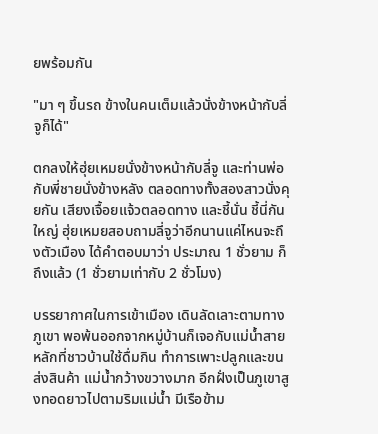ยพร้อมกัน

"มา ๆ ขึ้นรถ ข้างในคนเต็มแล้วนั่งข้างหน้ากับลี่จูก็ได้"

ตกลงให้ฮุ่ยเหมยนั่งข้างหน้ากับลี่จู และท่านพ่อกับพี่ชายนั่งข้างหลัง ตลอดทางทั้งสองสาวนั่งคุยกัน เสียงเจื้อยแจ้วตลอดทาง และชี้นั่น ชี้นี่กันใหญ่ ฮุ่ยเหมยสอบถามลี่จูว่าอีกนานแค่ไหนจะถึงตัวเมือง ได้คำตอบมาว่า ประมาณ 1 ชั่วยาม ก็ถึงแล้ว (1 ชั่วยามเท่ากับ 2 ชั่วโมง)

บรรยากาศในการเข้าเมือง เดินลัดเลาะตามทางภูเขา พอพ้นออกจากหมู่บ้านก็เจอกับแม่น้ำสายหลักที่ชาวบ้านใช้ดื่มกิน ทำการเพาะปลูกและขนส่งสินค้า แม่น้ำกว้างขวางมาก อีกฝั่งเป็นภูเขาสูงทอดยาวไปตามริมแม่น้ำ มีเรือข้าม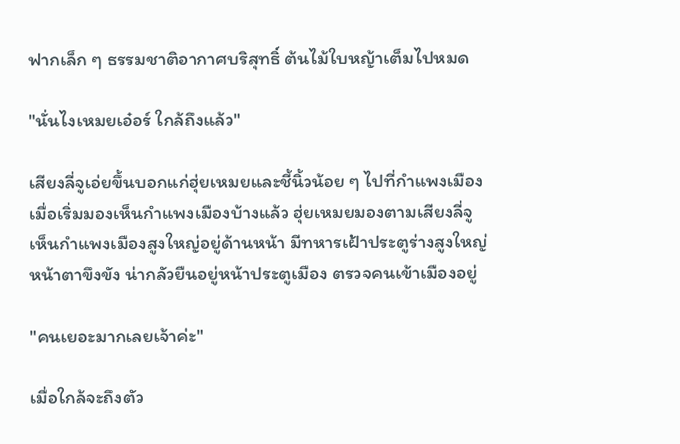ฟากเล็ก ๆ ธรรมชาติอากาศบริสุทธิ์ ต้นไม้ใบหญ้าเต็มไปหมด

"นั่นไงเหมยเอ๋อร์ ใกล้ถึงแล้ว"

เสียงลี่จูเอ่ยขึ้นบอกแก่ฮุ่ยเหมยและชี้นิ้วน้อย ๆ ไปที่กำแพงเมือง เมื่อเริ่มมองเห็นกำแพงเมืองบ้างแล้ว ฮุ่ยเหมยมองตามเสียงลี่จู เห็นกำแพงเมืองสูงใหญ่อยู่ด้านหน้า มีทหารเฝ้าประตูร่างสูงใหญ่ หน้าตาขึงขัง น่ากลัวยืนอยู่หน้าประตูเมือง ตรวจคนเข้าเมืองอยู่

"คนเยอะมากเลยเจ้าค่ะ"

เมื่อใกล้จะถึงตัว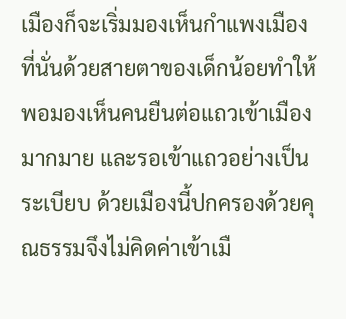เมืองก็จะเริ่มมองเห็นกำแพงเมือง ที่นั่นด้วยสายตาของเด็กน้อยทำให้พอมองเห็นคนยืนต่อแถวเข้าเมืองมากมาย และรอเข้าแถวอย่างเป็นระเบียบ ด้วยเมืองนี้ปกครองด้วยคุณธรรมจึงไม่คิดค่าเข้าเมื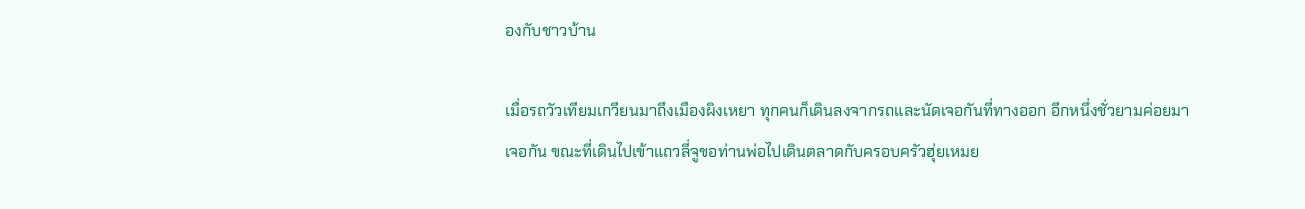องกับชาวบ้าน

เมื่อรถวัวเทียมเกวียนมาถึงเมืองผิงเหยา ทุกคนก็เดินลงจากรถและนัดเจอกันที่ทางออก อีกหนึ่งชั่วยามค่อยมาเจอกัน ขณะที่เดินไปเข้าแถวลี่จูขอท่านพ่อไปเดินตลาดกับครอบครัวฮุ่ยเหมย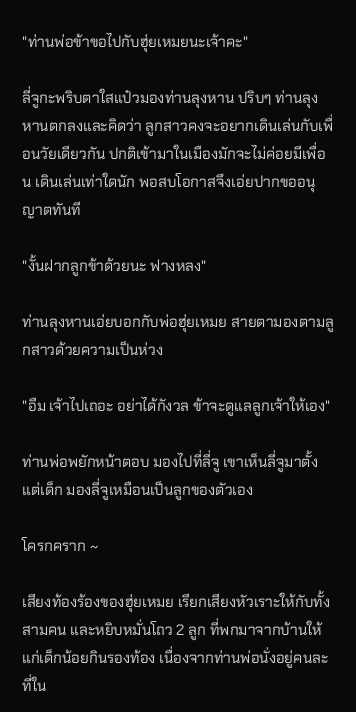"ท่านพ่อข้าขอไปกับฮุ่ยเหมยนะเจ้าคะ"

ลี่จูกะพริบตาใสแป๋วมองท่านลุงหาน ปริบๆ ท่านลุงหานตกลงและคิดว่า ลูกสาวคงจะอยากเดินเล่นกับเพื่อนวัยเดียวกัน ปกติเข้ามาในเมืองมักจะไม่ค่อยมีเพื่อน เดินเล่นเท่าใดนัก พอสบโอกาสจึงเอ่ยปากขออนุญาตทันที

"งั้นฝากลูกข้าด้วยนะ ฟางหลง"

ท่านลุงหานเอ่ยบอกกับพ่อฮุ่ยเหมย สายตามองตามลูกสาวด้วยความเป็นห่วง

"อืม เจ้าไปเถอะ อย่าได้กังวล ข้าจะดูแลลูกเจ้าให้เอง"

ท่านพ่อพยักหน้าตอบ มองไปที่ลี่จู เขาเห็นลี่จูมาตั้งแต่เด็ก มองลี่จูเหมือนเป็นลูกของตัวเอง

โครกคราก ~

เสียงท้องร้องของฮุ่ยเหมย เรียกเสียงหัวเราะให้กับทั้งสามคน และหยิบหมั่นโถว 2 ลูก ที่พกมาจากบ้านให้แก่เด็กน้อยกินรองท้อง เนื่องจากท่านพ่อนั่งอยู่คนละที่ใน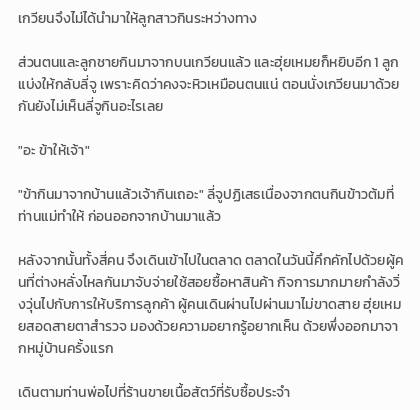เกวียนจึงไม่ได้นำมาให้ลูกสาวกินระหว่างทาง

ส่วนตนและลูกชายกินมาจากบนเกวียนแล้ว และฮุ่ยเหมยก็หยิบอีก 1 ลูกแบ่งให้กลับลี่จู เพราะคิดว่าคงจะหิวเหมือนตนแน่ ตอนนั่งเกวียนมาด้วยกันยังไม่เห็นลี่จูกินอะไรเลย

"อะ ข้าให้เจ้า"

"ข้ากินมาจากบ้านแล้วเจ้ากินเถอะ" ลี่จูปฏิเสธเนื่องจากตนกินข้าวต้มที่ท่านแม่ทำให้ ก่อนออกจากบ้านมาแล้ว

หลังจากนั้นทั้งสี่คน จึงเดินเข้าไปในตลาด ตลาดในวันนี้คึกคักไปด้วยผู้คนที่ต่างหลั่งไหลกันมาจับจ่ายใช้สอยซื้อหาสินค้า กิจการมากมายกำลังวิ่งวุ่นไปกับการให้บริการลูกค้า ผู้คนเดินผ่านไปผ่านมาไม่ขาดสาย ฮุ่ยเหมยสอดสายตาสำรวจ มองด้วยความอยากรู้อยากเห็น ด้วยพึ่งออกมาจากหมู่บ้านครั้งแรก

เดินตามท่านพ่อไปที่ร้านขายเนื้อสัตว์ที่รับซื้อประจำ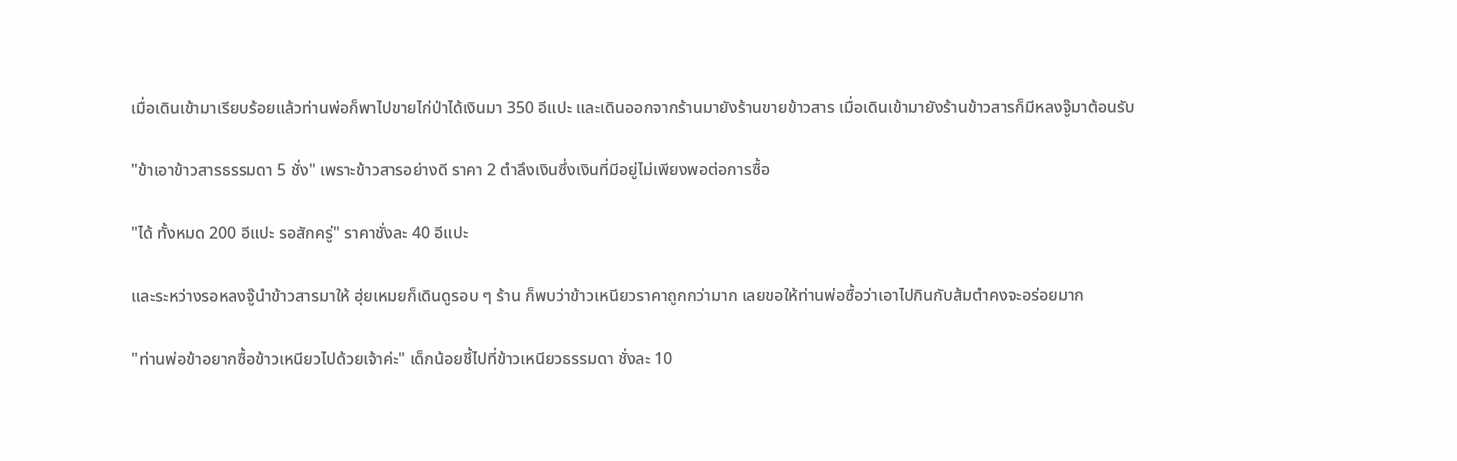เมื่อเดินเข้ามาเรียบร้อยแล้วท่านพ่อก็พาไปขายไก่ป่าได้เงินมา 350 อีแปะ และเดินออกจากร้านมายังร้านขายข้าวสาร เมื่อเดินเข้ามายังร้านข้าวสารก็มีหลงจู๊มาต้อนรับ

"ข้าเอาข้าวสารธรรมดา 5 ชั่ง" เพราะข้าวสารอย่างดี ราคา 2 ตำลึงเงินซึ่งเงินที่มีอยู่ไม่เพียงพอต่อการซื้อ

"ได้ ทั้งหมด 200 อีแปะ รอสักครู่" ราคาชั่งละ 40 อีแปะ

และระหว่างรอหลงจู๊นำข้าวสารมาให้ ฮุ่ยเหมยก็เดินดูรอบ ๆ ร้าน ก็พบว่าข้าวเหนียวราคาถูกกว่ามาก เลยขอให้ท่านพ่อซื้อว่าเอาไปกินกับส้มตำคงจะอร่อยมาก

"ท่านพ่อข้าอยากซื้อข้าวเหนียวไปด้วยเจ้าค่ะ" เด็กน้อยชี้ไปที่ข้าวเหนียวธรรมดา ชั่งละ 10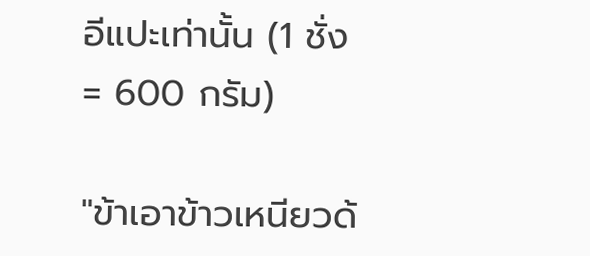อีแปะเท่านั้น (1 ชั่ง= 600 กรัม)

"ข้าเอาข้าวเหนียวด้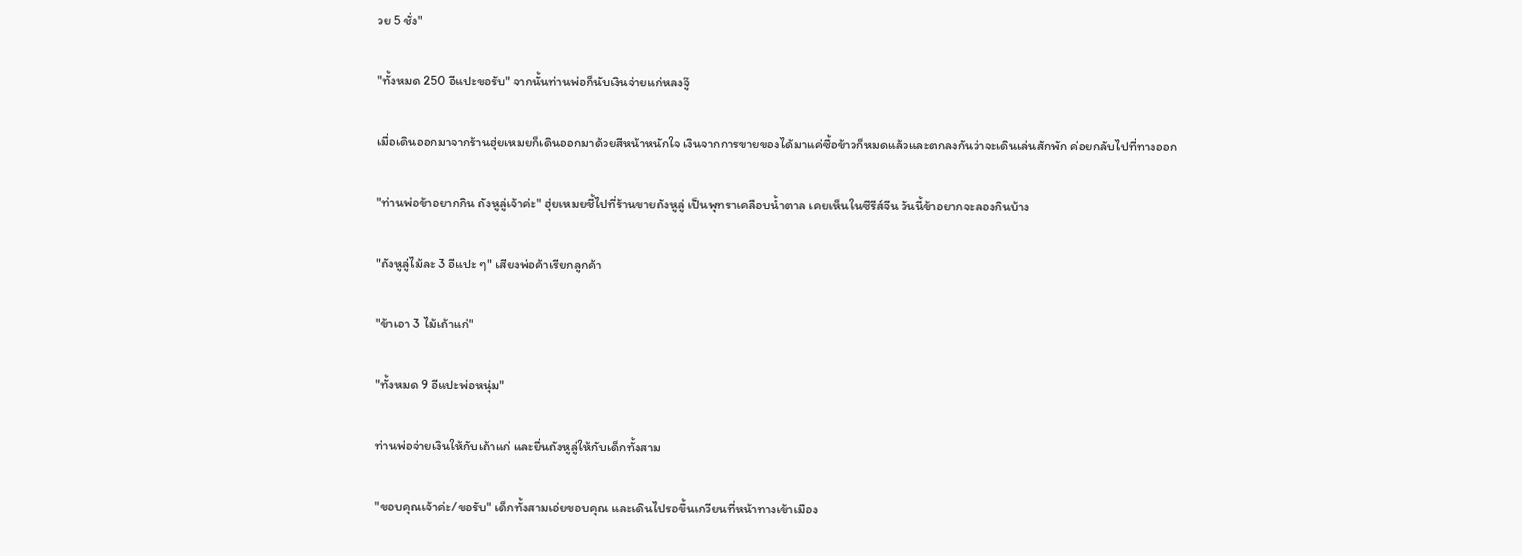วย 5 ชั่ง"

"ทั้งหมด 250 อีแปะขอรับ" จากนั้นท่านพ่อก็นับเงินจ่ายแก่หลงจู๊

เมื่อเดินออกมาจากร้านฮุ่ยเหมยก็เดินออกมาด้วยสีหน้าหนักใจ เงินจากการขายของได้มาแค่ซื้อข้าวก็หมดแล้วและตกลงกันว่าจะเดินเล่นสักพัก ค่อยกลับไปที่ทางออก

"ท่านพ่อข้าอยากกิน ถังหูลู่เจ้าค่ะ" ฮุ่ยเหมยชี้ไปที่ร้านขายถังหูลู่ เป็นพุทราเคลือบน้ำตาล เคยเห็นในซีรีส์จีน วันนี้ข้าอยากจะลองกินบ้าง

"ถังหูลู่ไม้ละ 3 อีแปะ ๆ" เสียงพ่อค้าเรียกลูกค้า

"ข้าเอา 3 ไม้เถ้าแก่"

"ทั้งหมด 9 อีแปะพ่อหนุ่ม"

ท่านพ่อจ่ายเงินให้กับเถ้าแก่ และยื่นถังหูลู่ให้กับเด็กทั้งสาม

"ขอบคุณเจ้าค่ะ/ขอรับ" เด็กทั้งสามเอ่ยขอบคุณ และเดินไปรอขึ้นเกวียนที่หน้าทางเข้าเมือง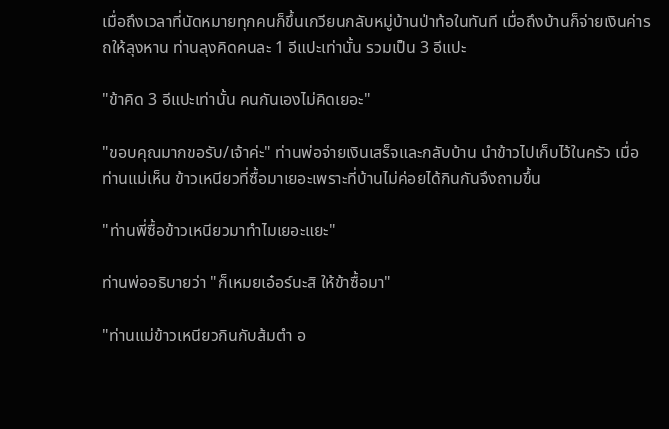เมื่อถึงเวลาที่นัดหมายทุกคนก็ขึ้นเกวียนกลับหมู่บ้านป่าท้อในทันที เมื่อถึงบ้านก็จ่ายเงินค่ารถให้ลุงหาน ท่านลุงคิดคนละ 1 อีแปะเท่านั้น รวมเป็น 3 อีแปะ

"ข้าคิด 3 อีแปะเท่านั้น คนกันเองไม่คิดเยอะ"

"ขอบคุณมากขอรับ/เจ้าค่ะ" ท่านพ่อจ่ายเงินเสร็จและกลับบ้าน นำข้าวไปเก็บไว้ในครัว เมื่อท่านแม่เห็น ข้าวเหนียวที่ซื้อมาเยอะเพราะที่บ้านไม่ค่อยได้กินกันจึงถามขึ้น

"ท่านพี่ซื้อข้าวเหนียวมาทำไมเยอะแยะ"

ท่านพ่ออธิบายว่า "ก็เหมยเอ๋อร์นะสิ ให้ข้าซื้อมา"

"ท่านแม่ข้าวเหนียวกินกับส้มตำ อ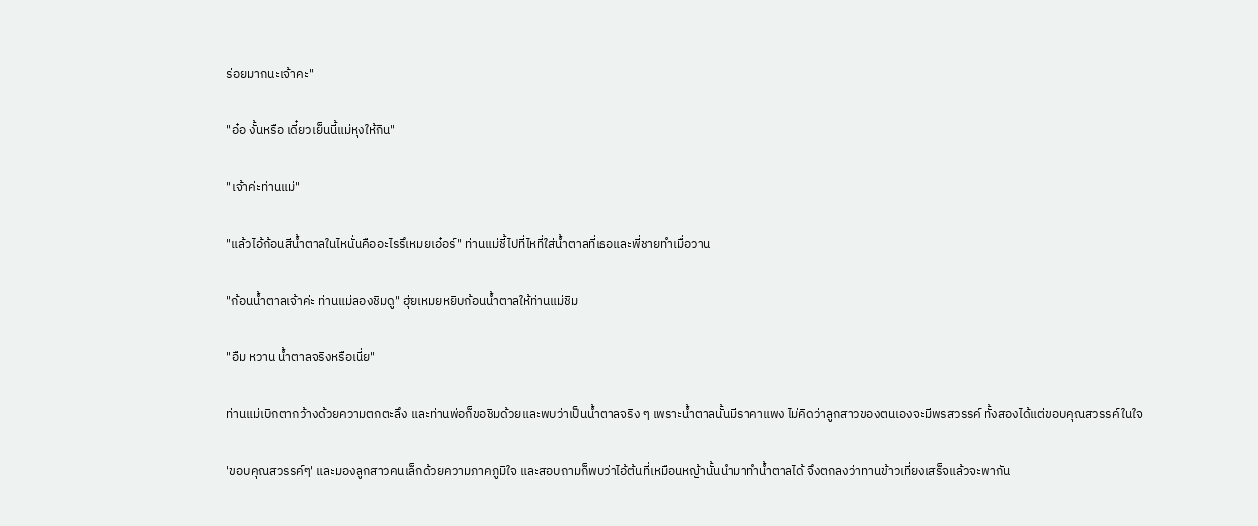ร่อยมากนะเจ้าคะ"

"อ๋อ งั้นหรือ เดี๋ยวเย็นนี้แม่หุงให้กิน"

"เจ้าค่ะท่านแม่"

"แล้วไอ้ก้อนสีน้ำตาลในไหนั่นคืออะไรรึเหมยเอ๋อร์" ท่านแม่ชี้ไปที่ไหที่ใส่น้ำตาลที่เธอและพี่ชายทำเมื่อวาน

"ก้อนน้ำตาลเจ้าค่ะ ท่านแม่ลองชิมดู" ฮุ่ยเหมยหยิบก้อนน้ำตาลให้ท่านแม่ชิม

"อืม หวาน น้ำตาลจริงหรือเนี่ย"

ท่านแม่เบิกตากว้างด้วยความตกตะลึง และท่านพ่อก็ขอชิมด้วยและพบว่าเป็นน้ำตาลจริง ๆ เพราะน้ำตาลนั้นมีราคาแพง ไม่คิดว่าลูกสาวของตนเองจะมีพรสวรรค์ ทั้งสองได้แต่ขอบคุณสวรรค์ในใจ

'ขอบคุณสวรรค์ๆ' และมองลูกสาวคนเล็กด้วยความภาคภูมิใจ และสอบถามก็พบว่าไอ้ต้นที่เหมือนหญ้านั้นนำมาทำน้ำตาลได้ จึงตกลงว่าทานข้าวเที่ยงเสร็จแล้วจะพากัน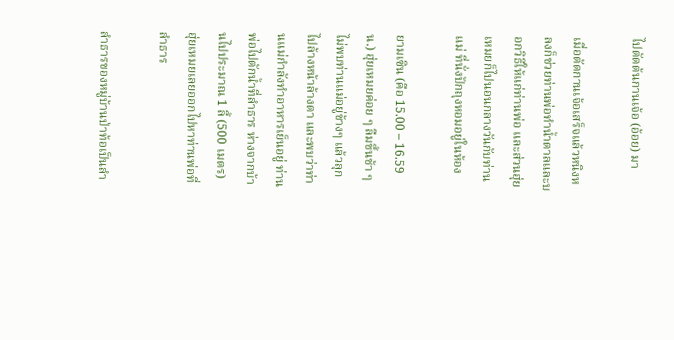ไปตัดต้นกานเจ้อ (อ้อย) มา

เมื่อตัดกานเจ้อเสร็จแล้วหนิงหลงก็ช่วยท่านพ่อทำน้ำตาลและบอกวิธีให้แก่ท่านพ่อ และส่วนฮุ่ยเหมยก็ไปนอนกลางวันกับท่านแม่ ที่นั่งปักถุงหอมอยู่ในห้อง

ยามเซิน (คือ 15.00 – 16.59 น.) ฮุ่ยเหมยค่อย ๆ ลืมขึ้นช้า ๆ ไม่พบท่านแม่อยู่ข้างๆ แล้วลุกไปล้างหน้าล้างตา และพบว่าท่านแม่กำลังทำอาหารเย็นอยู่ ท่านพ่อไปตักน้ำที่ลำธาร ห่างจากบ้านไปประมาณ 1 ลี้ (500 เมตร) ฮุ่ยเหมยเลยออกไปหาท่านพ่อที่ลำธาร

ลำธารของหมู่บ้านป่าท้อเป็นลำ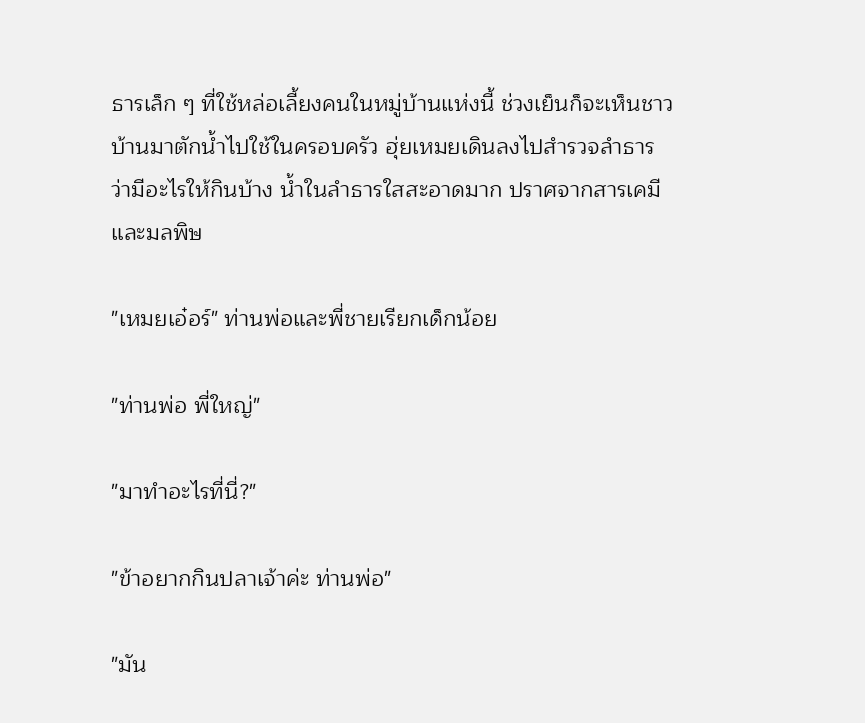ธารเล็ก ๆ ที่ใช้หล่อเลี้ยงคนในหมู่บ้านแห่งนี้ ช่วงเย็นก็จะเห็นชาวบ้านมาตักน้ำไปใช้ในครอบครัว ฮุ่ยเหมยเดินลงไปสำรวจลำธาร ว่ามีอะไรให้กินบ้าง น้ำในลำธารใสสะอาดมาก ปราศจากสารเคมีและมลพิษ

"เหมยเอ๋อร์" ท่านพ่อและพี่ชายเรียกเด็กน้อย

"ท่านพ่อ พี่ใหญ่"

"มาทำอะไรที่นี่?"

"ข้าอยากกินปลาเจ้าค่ะ ท่านพ่อ"

"มัน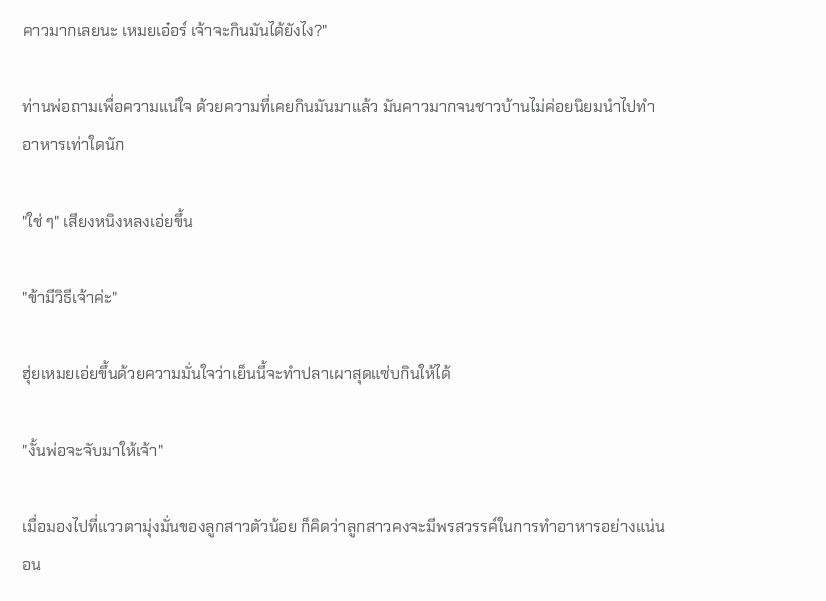คาวมากเลยนะ เหมยเอ๋อร์ เจ้าจะกินมันได้ยังไง?"

ท่านพ่อถามเพื่อความแน่ใจ ด้วยความที่เคยกินมันมาแล้ว มันคาวมากจนชาวบ้านไม่ค่อยนิยมนำไปทำอาหารเท่าใดนัก

"ใช่ ๆ" เสียงหนิงหลงเอ่ยขึ้น

"ข้ามีวิธีเจ้าค่ะ"

ฮุ่ยเหมยเอ่ยขึ้นด้วยความมั่นใจว่าเย็นนี้จะทำปลาเผาสุดแซ่บกินให้ได้

"งั้นพ่อจะจับมาให้เจ้า"

เมื่อมองไปที่แววตามุ่งมั่นของลูกสาวตัวน้อย ก็คิดว่าลูกสาวคงจะมีพรสวรรค์ในการทำอาหารอย่างแน่นอน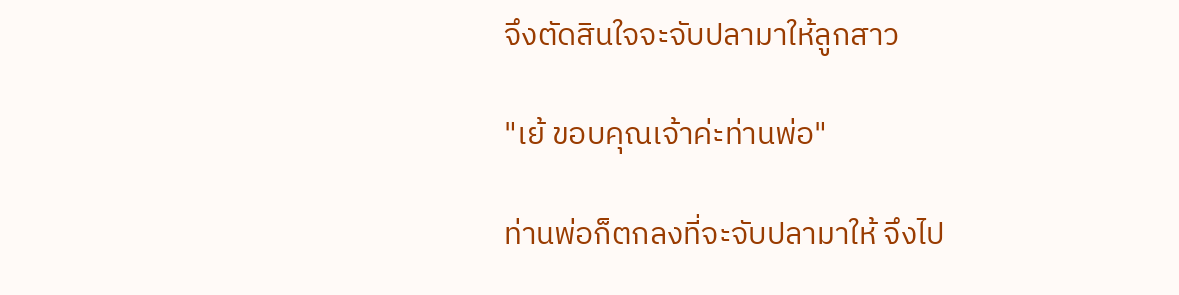จึงตัดสินใจจะจับปลามาให้ลูกสาว

"เย้ ขอบคุณเจ้าค่ะท่านพ่อ"

ท่านพ่อก็ตกลงที่จะจับปลามาให้ จึงไป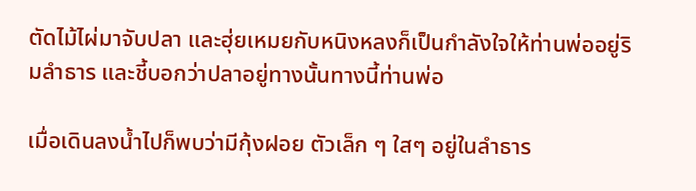ตัดไม้ไผ่มาจับปลา และฮุ่ยเหมยกับหนิงหลงก็เป็นกำลังใจให้ท่านพ่ออยู่ริมลำธาร และชี้บอกว่าปลาอยู่ทางนั้นทางนี้ท่านพ่อ

เมื่อเดินลงน้ำไปก็พบว่ามีกุ้งฝอย ตัวเล็ก ๆ ใสๆ อยู่ในลำธาร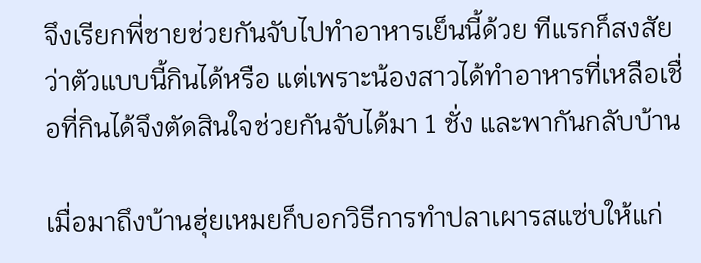จึงเรียกพี่ชายช่วยกันจับไปทำอาหารเย็นนี้ด้วย ทีแรกก็สงสัยว่าตัวแบบนี้กินได้หรือ แต่เพราะน้องสาวได้ทำอาหารที่เหลือเชื่อที่กินได้จึงตัดสินใจช่วยกันจับได้มา 1 ชั่ง และพากันกลับบ้าน

เมื่อมาถึงบ้านฮุ่ยเหมยก็บอกวิธีการทำปลาเผารสแซ่บให้แก่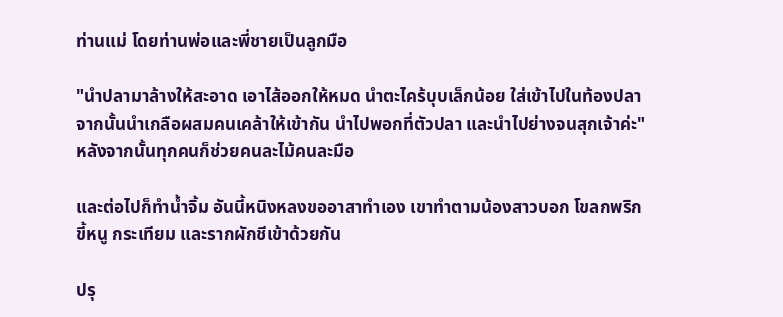ท่านแม่ โดยท่านพ่อและพี่ชายเป็นลูกมือ

"นำปลามาล้างให้สะอาด เอาไส้ออกให้หมด นำตะไคร้บุบเล็กน้อย ใส่เข้าไปในท้องปลา จากนั้นนำเกลือผสมคนเคล้าให้เข้ากัน นำไปพอกที่ตัวปลา และนำไปย่างจนสุกเจ้าค่ะ" หลังจากนั้นทุกคนก็ช่วยคนละไม้คนละมือ

และต่อไปก็ทำน้ำจิ้ม อันนี้หนิงหลงขออาสาทำเอง เขาทำตามน้องสาวบอก โขลกพริกขี้หนู กระเทียม และรากผักชีเข้าด้วยกัน

ปรุ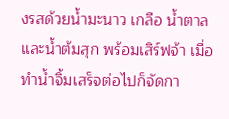งรสด้วยน้ำมะนาว เกลือ น้ำตาล และน้ำต้มสุก พร้อมเสิร์ฟจ้า เมื่อทำน้ำจิ้มเสร็จต่อไปก็จัดกา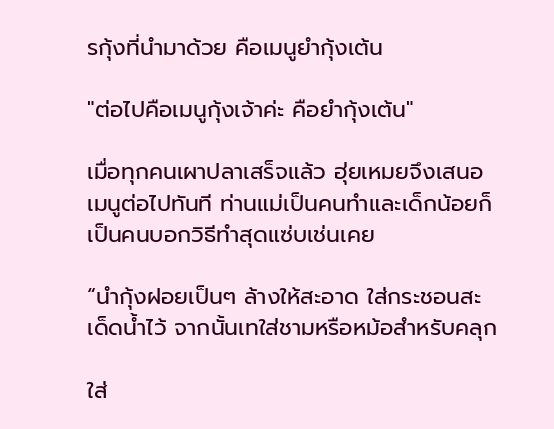รกุ้งที่นำมาด้วย คือเมนูยำกุ้งเต้น

"ต่อไปคือเมนูกุ้งเจ้าค่ะ คือยำกุ้งเต้น"

เมื่อทุกคนเผาปลาเสร็จแล้ว ฮุ่ยเหมยจึงเสนอเมนูต่อไปทันที ท่านแม่เป็นคนทำและเด็กน้อยก็เป็นคนบอกวิธีทำสุดแซ่บเช่นเคย

“นำกุ้งฝอยเป็นๆ ล้างให้สะอาด ใส่กระชอนสะเด็ดน้ำไว้ จากนั้นเทใส่ชามหรือหม้อสำหรับคลุก

ใส่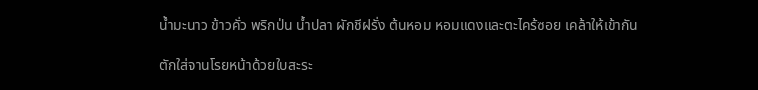น้ำมะนาว ข้าวคั่ว พริกป่น น้ำปลา ผักชีฝรั่ง ต้นหอม หอมแดงและตะไคร้ซอย เคล้าให้เข้ากัน

ตักใส่จานโรยหน้าด้วยใบสะระ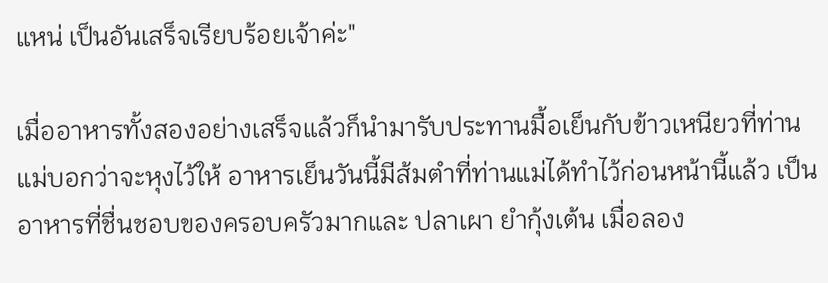แหน่ เป็นอันเสร็จเรียบร้อยเจ้าค่ะ"

เมื่ออาหารทั้งสองอย่างเสร็จแล้วก็นำมารับประทานมื้อเย็นกับข้าวเหนียวที่ท่านแม่บอกว่าจะหุงไว้ให้ อาหารเย็นวันนี้มีส้มตำที่ท่านแม่ได้ทำไว้ก่อนหน้านี้แล้ว เป็นอาหารที่ชื่นชอบของครอบครัวมากและ ปลาเผา ยำกุ้งเต้น เมื่อลอง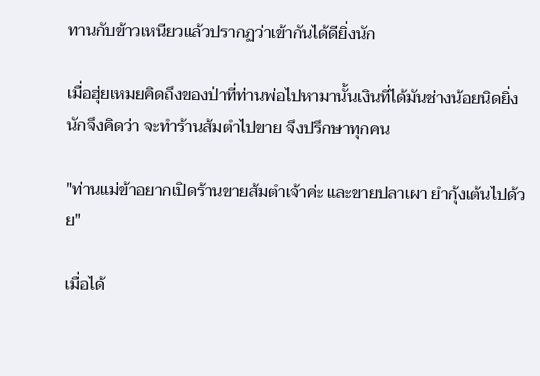ทานกับข้าวเหนียวแล้วปรากฏว่าเข้ากันได้ดียิ่งนัก

เมื่อฮุ่ยเหมยคิดถึงของป่าที่ท่านพ่อไปหามานั้นเงินที่ได้มันช่างน้อยนิดยิ่งนักจึงคิดว่า จะทำร้านส้มตำไปขาย จึงปรึกษาทุกคน

"ท่านแม่ข้าอยากเปิดร้านขายส้มตำเจ้าค่ะ และขายปลาเผา ยำกุ้งเต้นไปด้วย"

เมื่อได้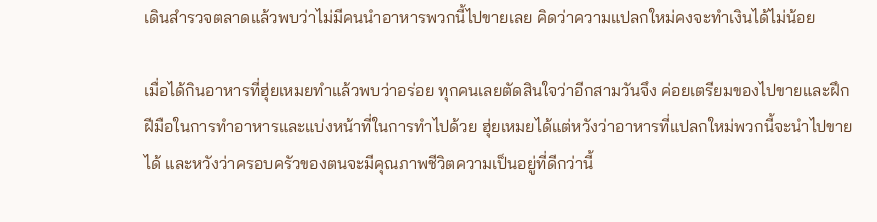เดินสำรวจตลาดแล้วพบว่าไม่มีคนนำอาหารพวกนี้ไปขายเลย คิดว่าความแปลกใหม่คงจะทำเงินได้ไม่น้อย

เมื่อได้กินอาหารที่ฮุ่ยเหมยทำแล้วพบว่าอร่อย ทุกคนเลยตัดสินใจว่าอีกสามวันจึง ค่อยเตรียมของไปขายและฝึกฝีมือในการทำอาหารและแบ่งหน้าที่ในการทำไปด้วย ฮุ่ยเหมยได้แต่หวังว่าอาหารที่แปลกใหม่พวกนี้จะนำไปขายได้ และหวังว่าครอบครัวของตนจะมีคุณภาพชีวิตความเป็นอยู่ที่ดีกว่านี้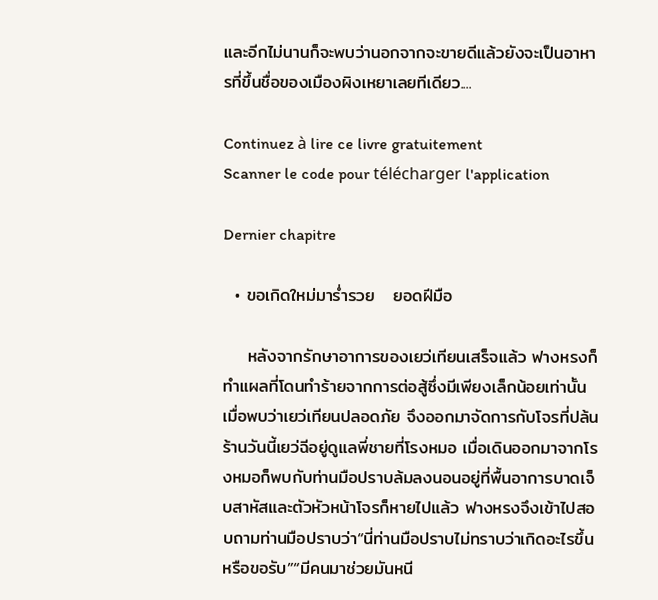และอีกไม่นานก็จะพบว่านอกจากจะขายดีแล้วยังจะเป็นอาหารที่ขึ้นชื่อของเมืองผิงเหยาเลยทีเดียว....

Continuez à lire ce livre gratuitement
Scanner le code pour télécharger l'application

Dernier chapitre

  • ขอเกิดใหม่มาร่ำรวย   ยอดฝีมือ

    หลังจากรักษาอาการของเยว่เทียนเสร็จแล้ว ฟางหรงก็ทำแผลที่โดนทำร้ายจากการต่อสู้ซึ่งมีเพียงเล็กน้อยเท่านั้น เมื่อพบว่าเยว่เทียนปลอดภัย จึงออกมาจัดการกับโจรที่ปล้นร้านวันนี้เยว่ฉีอยู่ดูแลพี่ชายที่โรงหมอ เมื่อเดินออกมาจากโรงหมอก็พบกับท่านมือปราบล้มลงนอนอยู่ที่พื้นอาการบาดเจ็บสาหัสและตัวหัวหน้าโจรก็หายไปแล้ว ฟางหรงจึงเข้าไปสอบถามท่านมือปราบว่า“นี่ท่านมือปราบไม่ทราบว่าเกิดอะไรขึ้นหรือขอรับ”“มีคนมาช่วยมันหนี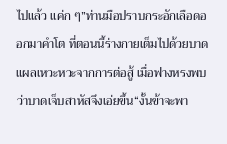ไปแล้ว แค่ก ๆ”ท่านมือปราบกระอักเลือดออกมาคำโต ที่ตอนนี้ร่างกายเต็มไปด้วยบาดแผลเหวะหวะจากการต่อสู้ เมื่อฟางหรงพบว่าบาดเจ็บสาหัสจึงเอ่ยขึ้น“งั้นข้าจะพา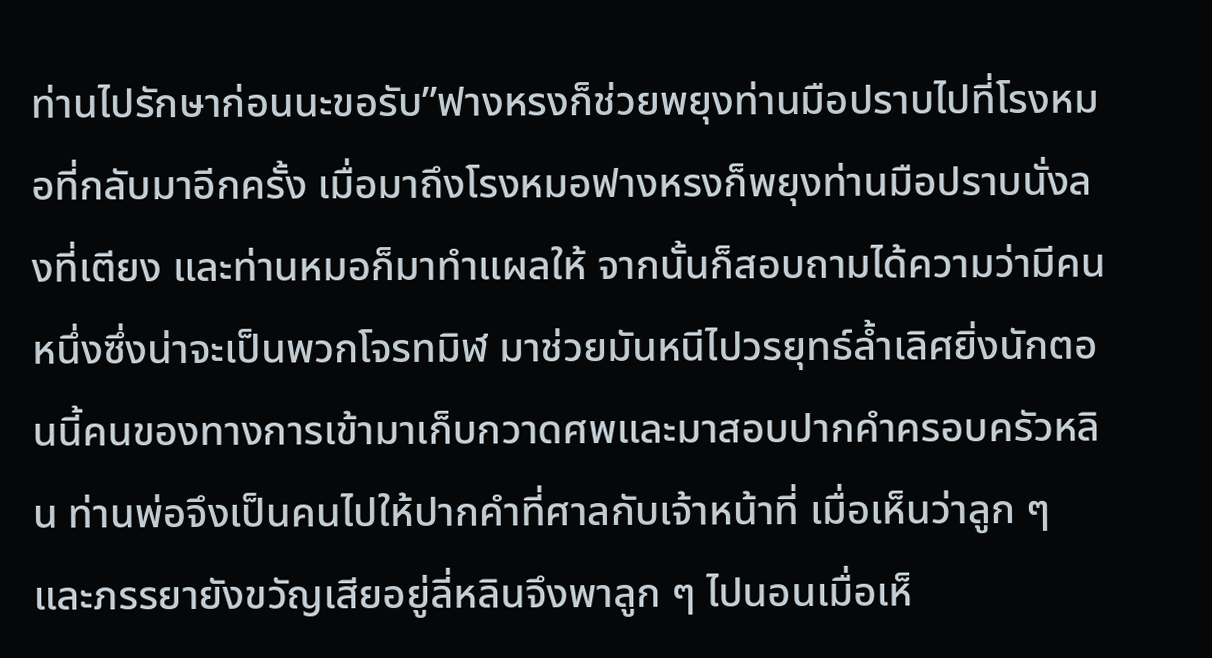ท่านไปรักษาก่อนนะขอรับ”ฟางหรงก็ช่วยพยุงท่านมือปราบไปที่โรงหมอที่กลับมาอีกครั้ง เมื่อมาถึงโรงหมอฟางหรงก็พยุงท่านมือปราบนั่งลงที่เตียง และท่านหมอก็มาทำแผลให้ จากนั้นก็สอบถามได้ความว่ามีคนหนึ่งซึ่งน่าจะเป็นพวกโจรทมิฬ มาช่วยมันหนีไปวรยุทธ์ล้ำเลิศยิ่งนักตอนนี้คนของทางการเข้ามาเก็บกวาดศพและมาสอบปากคำครอบครัวหลิน ท่านพ่อจึงเป็นคนไปให้ปากคำที่ศาลกับเจ้าหน้าที่ เมื่อเห็นว่าลูก ๆ และภรรยายังขวัญเสียอยู่ลี่หลินจึงพาลูก ๆ ไปนอนเมื่อเห็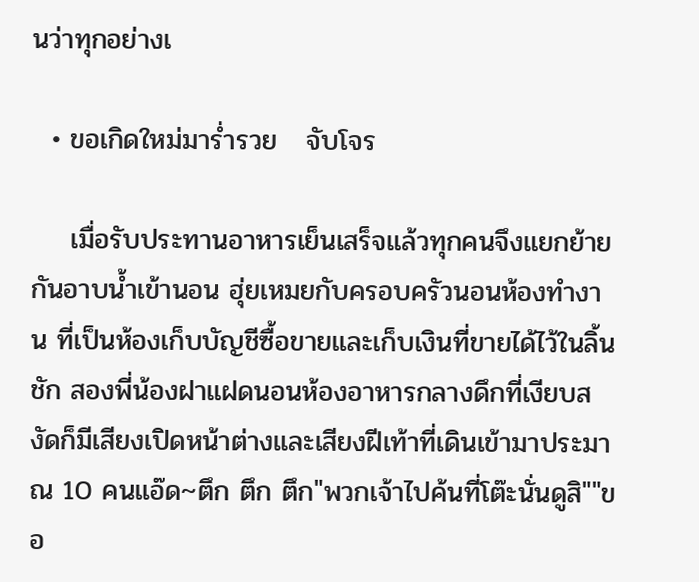นว่าทุกอย่างเ

  • ขอเกิดใหม่มาร่ำรวย   จับโจร

    เมื่อรับประทานอาหารเย็นเสร็จแล้วทุกคนจึงแยกย้ายกันอาบน้ำเข้านอน ฮุ่ยเหมยกับครอบครัวนอนห้องทำงาน ที่เป็นห้องเก็บบัญชีซื้อขายและเก็บเงินที่ขายได้ไว้ในลิ้นชัก สองพี่น้องฝาแฝดนอนห้องอาหารกลางดึกที่เงียบสงัดก็มีเสียงเปิดหน้าต่างและเสียงฝีเท้าที่เดินเข้ามาประมาณ 10 คนแอ๊ด~ตึก ตึก ตึก"พวกเจ้าไปค้นที่โต๊ะนั่นดูสิ""ขอ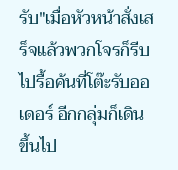รับ"เมื่อหัวหน้าสั่งเสร็จแล้วพวกโจรก็รีบไปรื้อค้นที่โต๊ะรับออเดอร์ อีกกลุ่มก็เดินขึ้นไป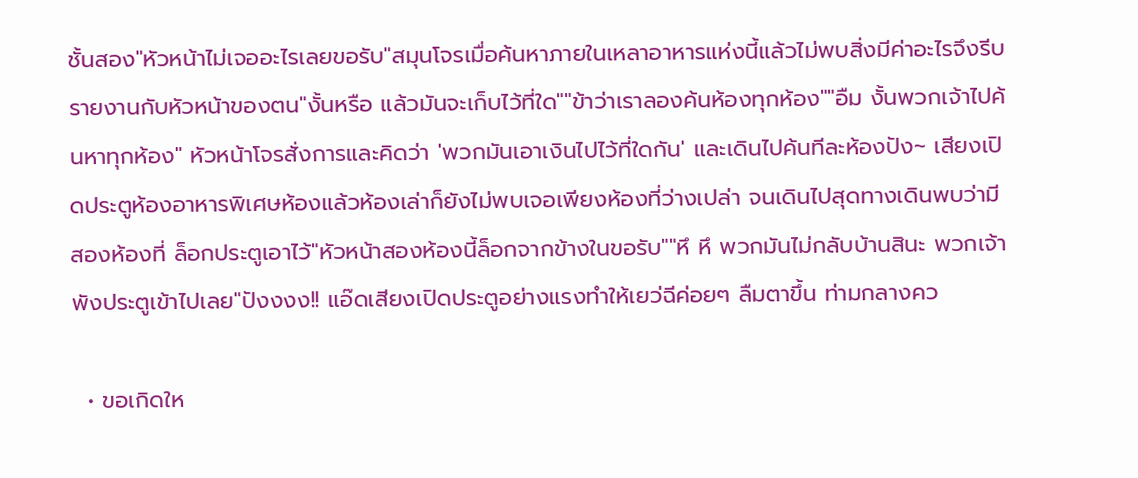ชั้นสอง"หัวหน้าไม่เจออะไรเลยขอรับ"สมุนโจรเมื่อค้นหาภายในเหลาอาหารแห่งนี้แล้วไม่พบสิ่งมีค่าอะไรจึงรีบรายงานกับหัวหน้าของตน"งั้นหรือ แล้วมันจะเก็บไว้ที่ใด""ข้าว่าเราลองค้นห้องทุกห้อง""อืม งั้นพวกเจ้าไปค้นหาทุกห้อง" หัวหน้าโจรสั่งการและคิดว่า 'พวกมันเอาเงินไปไว้ที่ใดกัน' และเดินไปค้นทีละห้องปัง~ เสียงเปิดประตูห้องอาหารพิเศษห้องแล้วห้องเล่าก็ยังไม่พบเจอเพียงห้องที่ว่างเปล่า จนเดินไปสุดทางเดินพบว่ามีสองห้องที่ ล็อกประตูเอาไว้"หัวหน้าสองห้องนี้ล็อกจากข้างในขอรับ""หึ หึ พวกมันไม่กลับบ้านสินะ พวกเจ้าพังประตูเข้าไปเลย"ปังงงง!! แอ๊ดเสียงเปิดประตูอย่างแรงทำให้เยว่ฉีค่อยๆ ลืมตาขึ้น ท่ามกลางคว

  • ขอเกิดให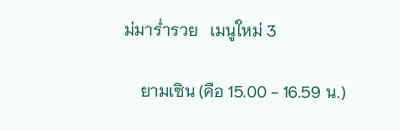ม่มาร่ำรวย   เมนูใหม่ 3

    ยามเซิน (คือ 15.00 - 16.59 น.)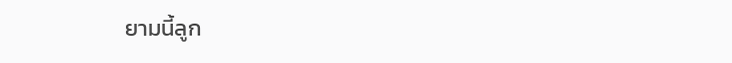ยามนี้ลูก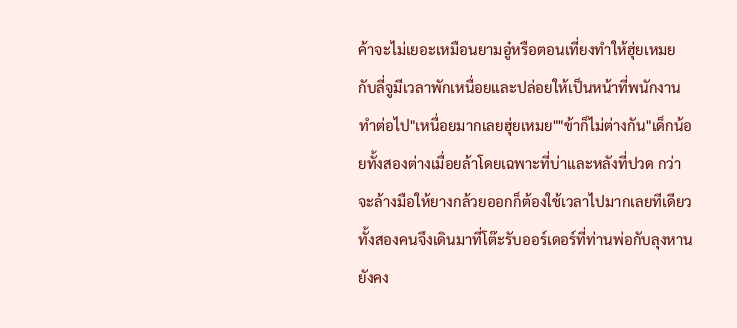ค้าจะไม่เยอะเหมือนยามอู๋หรือตอนเที่ยงทำให้ฮุ่ยเหมยกับลี่จูมีเวลาพักเหนื่อยและปล่อยให้เป็นหน้าที่พนักงานทำต่อไป"เหนื่อยมากเลยฮุ่ยเหมย""ข้าก็ไม่ต่างกัน"เด็กน้อยทั้งสองต่างเมื่อยล้าโดยเฉพาะที่บ่าและหลังที่ปวด กว่าจะล้างมือให้ยางกล้วยออกก็ต้องใช้เวลาไปมากเลยทีเดียวทั้งสองคนจึงเดินมาที่โต๊ะรับออร์เดอร์ที่ท่านพ่อกับลุงหานยังคง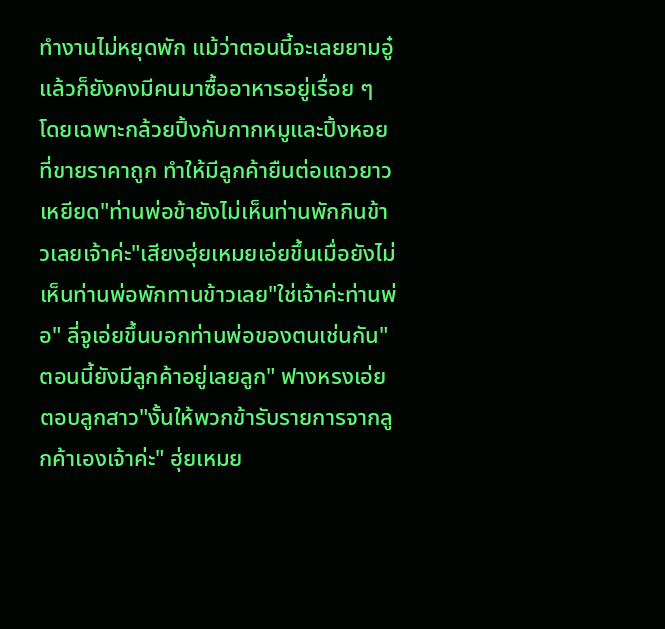ทำงานไม่หยุดพัก แม้ว่าตอนนี้จะเลยยามอู๋แล้วก็ยังคงมีคนมาซื้ออาหารอยู่เรื่อย ๆ โดยเฉพาะกล้วยปิ้งกับกากหมูและปิ้งหอยที่ขายราคาถูก ทำให้มีลูกค้ายืนต่อแถวยาวเหยียด"ท่านพ่อข้ายังไม่เห็นท่านพักกินข้าวเลยเจ้าค่ะ"เสียงฮุ่ยเหมยเอ่ยขึ้นเมื่อยังไม่เห็นท่านพ่อพักทานข้าวเลย"ใช่เจ้าค่ะท่านพ่อ" ลี่จูเอ่ยขึ้นบอกท่านพ่อของตนเช่นกัน"ตอนนี้ยังมีลูกค้าอยู่เลยลูก" ฟางหรงเอ่ยตอบลูกสาว"งั้นให้พวกข้ารับรายการจากลูกค้าเองเจ้าค่ะ" ฮุ่ยเหมย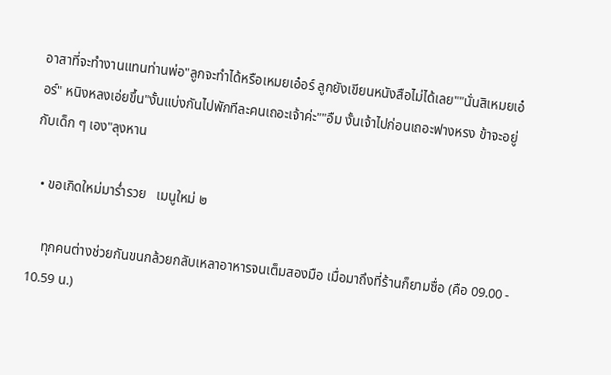อาสาที่จะทำงานแทนท่านพ่อ"ลูกจะทำได้หรือเหมยเอ๋อร์ ลูกยังเขียนหนังสือไม่ได้เลย""นั่นสิเหมยเอ๋อร์" หนิงหลงเอ่ยขึ้น"งั้นแบ่งกันไปพักทีละคนเถอะเจ้าค่ะ""อืม งั้นเจ้าไปก่อนเถอะฟางหรง ข้าจะอยู่กับเด็ก ๆ เอง"ลุงหาน

  • ขอเกิดใหม่มาร่ำรวย   เมนูใหม่ ๒

    ทุกคนต่างช่วยกันขนกล้วยกลับเหลาอาหารจนเต็มสองมือ เมื่อมาถึงที่ร้านก็ยามซื่อ (คือ 09.00 - 10.59 น.)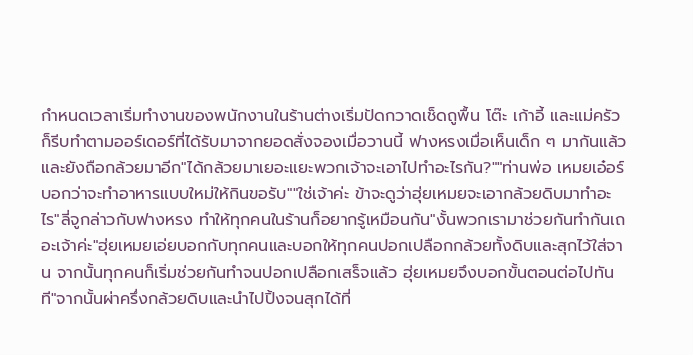กำหนดเวลาเริ่มทำงานของพนักงานในร้านต่างเริ่มปัดกวาดเช็ดถูพื้น โต๊ะ เก้าอี้ และแม่ครัวก็รีบทำตามออร์เดอร์ที่ได้รับมาจากยอดสั่งจองเมื่อวานนี้ ฟางหรงเมื่อเห็นเด็ก ๆ มากันแล้วและยังถือกล้วยมาอีก"ได้กล้วยมาเยอะแยะพวกเจ้าจะเอาไปทำอะไรกัน?""ท่านพ่อ เหมยเอ๋อร์บอกว่าจะทำอาหารแบบใหม่ให้กินขอรับ""ใช่เจ้าค่ะ ข้าจะดูว่าฮุ่ยเหมยจะเอากล้วยดิบมาทำอะไร"ลี่จูกล่าวกับฟางหรง ทำให้ทุกคนในร้านก็อยากรู้เหมือนกัน"งั้นพวกเรามาช่วยกันทำกันเถอะเจ้าค่ะ"ฮุ่ยเหมยเอ่ยบอกกับทุกคนและบอกให้ทุกคนปอกเปลือกกล้วยทั้งดิบและสุกไว้ใส่จาน จากนั้นทุกคนก็เริ่มช่วยกันทำจนปอกเปลือกเสร็จแล้ว ฮุ่ยเหมยจึงบอกขั้นตอนต่อไปทันที"จากนั้นผ่าครึ่งกล้วยดิบและนำไปปิ้งจนสุกได้ที่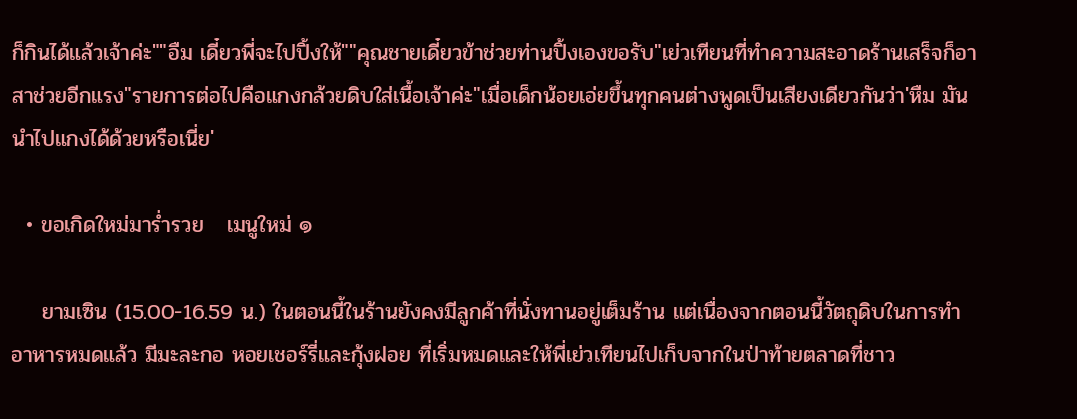ก็กินได้แล้วเจ้าค่ะ""อืม เดี๋ยวพี่จะไปปิ้งให้""คุณชายเดี๋ยวข้าช่วยท่านปิ้งเองขอรับ"เย่วเทียนที่ทำความสะอาดร้านเสร็จก็อาสาช่วยอีกแรง"รายการต่อไปคือแกงกล้วยดิบใส่เนื้อเจ้าค่ะ"เมื่อเด็กน้อยเอ่ยขึ้นทุกคนต่างพูดเป็นเสียงเดียวกันว่า'หืม มันนำไปแกงได้ด้วยหรือเนี่ย'

  • ขอเกิดใหม่มาร่ำรวย   เมนูใหม่ ๑

    ยามเซิน (15.00-16.59 น.) ในตอนนี้ในร้านยังคงมีลูกค้าที่นั่งทานอยู่เต็มร้าน แต่เนื่องจากตอนนี้วัตถุดิบในการทำอาหารหมดแล้ว มีมะละกอ หอยเชอร์รี่และกุ้งฝอย ที่เริ่มหมดและให้พี่เย่วเทียนไปเก็บจากในป่าท้ายตลาดที่ชาว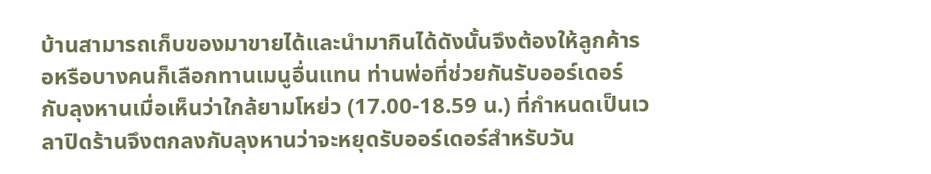บ้านสามารถเก็บของมาขายได้และนำมากินได้ดังนั้นจึงต้องให้ลูกค้ารอหรือบางคนก็เลือกทานเมนูอื่นแทน ท่านพ่อที่ช่วยกันรับออร์เดอร์กับลุงหานเมื่อเห็นว่าใกล้ยามโหย่ว (17.00-18.59 น.) ที่กำหนดเป็นเวลาปิดร้านจึงตกลงกับลุงหานว่าจะหยุดรับออร์เดอร์สำหรับวัน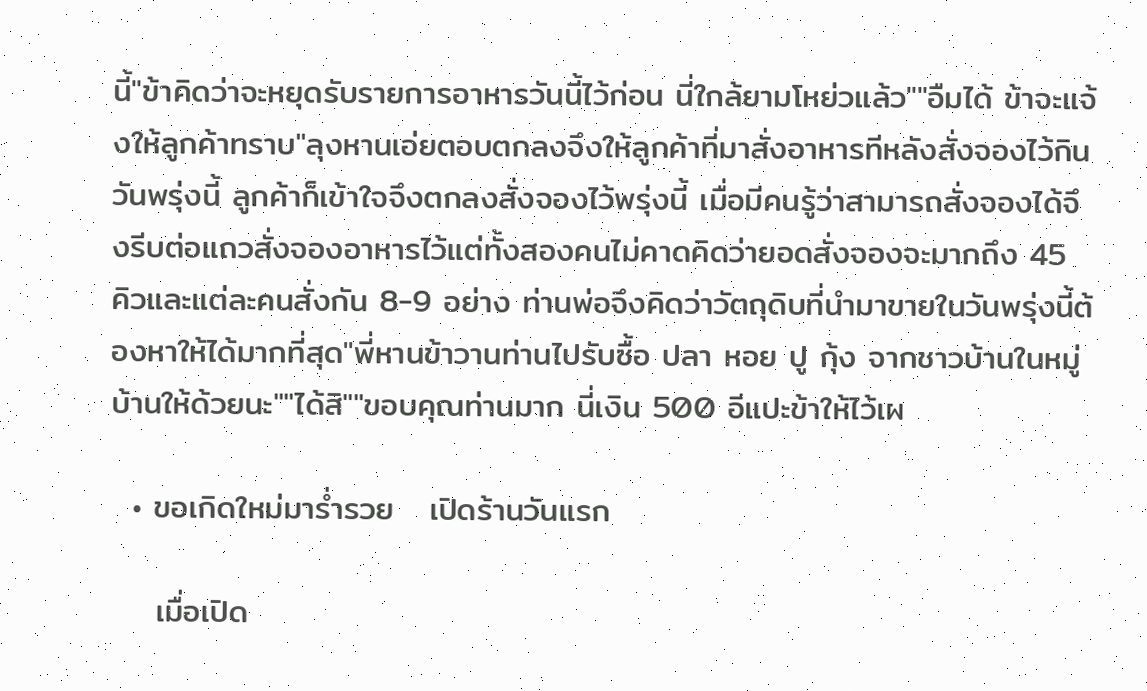นี้"ข้าคิดว่าจะหยุดรับรายการอาหารวันนี้ไว้ก่อน นี่ใกล้ยามโหย่วแล้ว""อืมได้ ข้าจะแจ้งให้ลูกค้าทราบ"ลุงหานเอ่ยตอบตกลงจึงให้ลูกค้าที่มาสั่งอาหารทีหลังสั่งจองไว้กินวันพรุ่งนี้ ลูกค้าก็เข้าใจจึงตกลงสั่งจองไว้พรุ่งนี้ เมื่อมีคนรู้ว่าสามารถสั่งจองได้จึงรีบต่อแถวสั่งจองอาหารไว้แต่ทั้งสองคนไม่คาดคิดว่ายอดสั่งจองจะมากถึง 45 คิวและแต่ละคนสั่งกัน 8-9 อย่าง ท่านพ่อจึงคิดว่าวัตถุดิบที่นำมาขายในวันพรุ่งนี้ต้องหาให้ได้มากที่สุด"พี่หานข้าวานท่านไปรับซื้อ ปลา หอย ปู กุ้ง จากชาวบ้านในหมู่บ้านให้ด้วยนะ""ได้สิ""ขอบคุณท่านมาก นี่เงิน 500 อีแปะข้าให้ไว้เผ

  • ขอเกิดใหม่มาร่ำรวย   เปิดร้านวันแรก

    เมื่อเปิด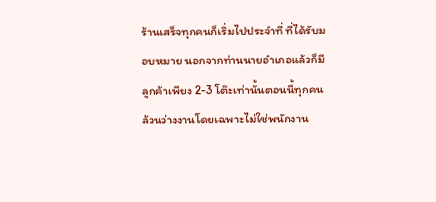ร้านเสร็จทุกคนก็เริ่มไปประจำที่ ที่ได้รับมอบหมาย นอกจากท่านนายอำเภอแล้วก็มีลูกค้าเพียง 2-3 โต๊ะเท่านั้นตอนนี้ทุกคนล้วนว่างงานโดยเฉพาะไม่ใช่พนักงาน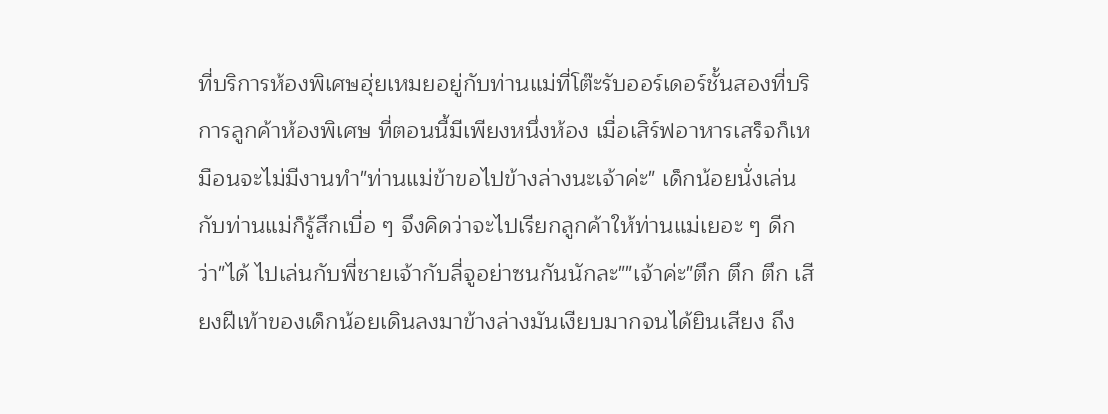ที่บริการห้องพิเศษฮุ่ยเหมยอยู่กับท่านแม่ที่โต๊ะรับออร์เดอร์ชั้นสองที่บริการลูกค้าห้องพิเศษ ที่ตอนนี้มีเพียงหนึ่งห้อง เมื่อเสิร์ฟอาหารเสร็จก็เหมือนจะไม่มีงานทำ"ท่านแม่ข้าขอไปข้างล่างนะเจ้าค่ะ" เด็กน้อยนั่งเล่นกับท่านแม่ก็รู้สึกเบื่อ ๆ จึงคิดว่าจะไปเรียกลูกค้าให้ท่านแม่เยอะ ๆ ดีกว่า"ได้ ไปเล่นกับพี่ชายเจ้ากับลี่จูอย่าซนกันนักละ""เจ้าค่ะ"ตึก ตึก ตึก เสียงฝีเท้าของเด็กน้อยเดินลงมาข้างล่างมันเงียบมากจนได้ยินเสียง ถึง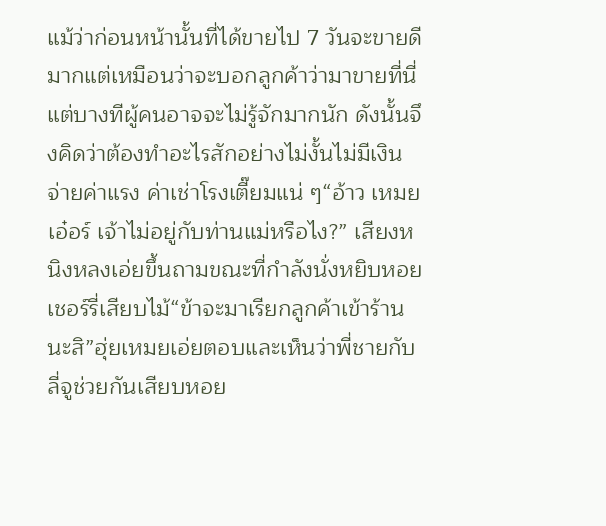แม้ว่าก่อนหน้านั้นที่ได้ขายไป 7 วันจะขายดีมากแต่เหมือนว่าจะบอกลูกค้าว่ามาขายที่นี่แต่บางทีผู้คนอาจจะไม่รู้จักมากนัก ดังนั้นจึงคิดว่าต้องทำอะไรสักอย่างไม่งั้นไม่มีเงินจ่ายค่าแรง ค่าเช่าโรงเตี๊ยมแน่ ๆ“อ้าว เหมยเอ๋อร์ เจ้าไม่อยู่กับท่านแม่หรือไง?” เสียงหนิงหลงเอ่ยขึ้นถามขณะที่กำลังนั่งหยิบหอยเชอร์รี่เสียบไม้“ข้าจะมาเรียกลูกค้าเข้าร้านนะสิ”ฮุ่ยเหมยเอ่ยตอบและเห็นว่าพี่ชายกับลี่จูช่วยกันเสียบหอย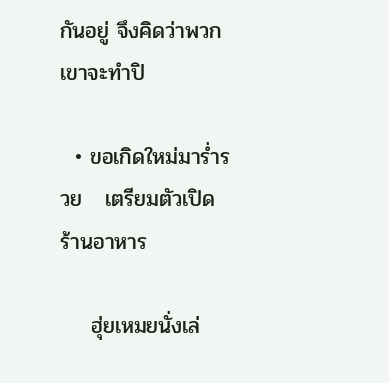กันอยู่ จึงคิดว่าพวกเขาจะทำปิ

  • ขอเกิดใหม่มาร่ำรวย   เตรียมตัวเปิดร้านอาหาร

    ฮุ่ยเหมยนั่งเล่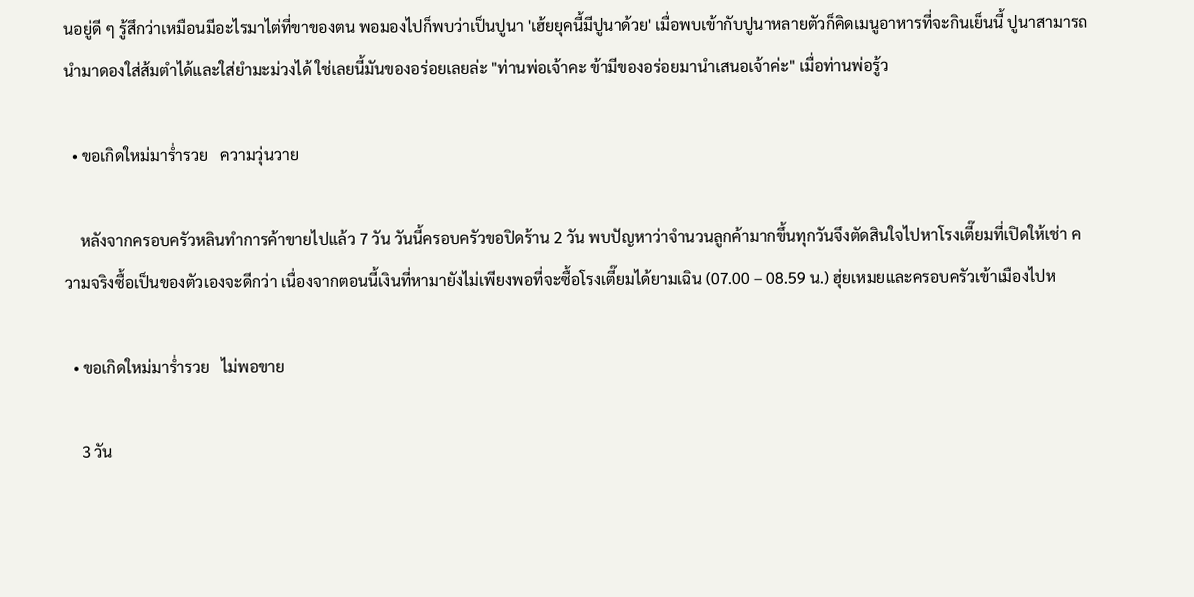นอยู่ดี ๆ รู้สึกว่าเหมือนมีอะไรมาไต่ที่ขาของตน พอมองไปก็พบว่าเป็นปูนา 'เฮ้ยยุคนี้มีปูนาด้วย' เมื่อพบเข้ากับปูนาหลายตัวก็คิดเมนูอาหารที่จะกินเย็นนี้ ปูนาสามารถนำมาดองใส่ส้มตำได้และใส่ยำมะม่วงได้ ใช่เลยนี้มันของอร่อยเลยล่ะ "ท่านพ่อเจ้าคะ ข้ามีของอร่อยมานำเสนอเจ้าค่ะ" เมื่อท่านพ่อรู้ว

  • ขอเกิดใหม่มาร่ำรวย   ความวุ่นวาย

    หลังจากครอบครัวหลินทำการค้าขายไปแล้ว 7 วัน วันนี้ครอบครัวขอปิดร้าน 2 วัน พบปัญหาว่าจำนวนลูกค้ามากขึ้นทุกวันจึงตัดสินใจไปหาโรงเตี๊ยมที่เปิดให้เช่า ความจริงซื้อเป็นของตัวเองจะดีกว่า เนื่องจากตอนนี้เงินที่หามายังไม่เพียงพอที่จะซื้อโรงเตี๊ยมได้ยามเฉิน (07.00 – 08.59 น.) ฮุ่ยเหมยและครอบครัวเข้าเมืองไปห

  • ขอเกิดใหม่มาร่ำรวย   ไม่พอขาย

    3 วัน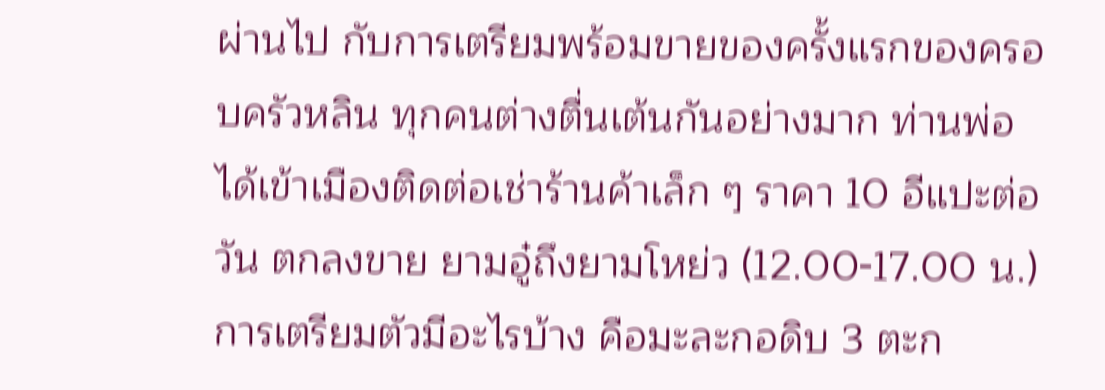ผ่านไป กับการเตรียมพร้อมขายของครั้งแรกของครอบครัวหลิน ทุกคนต่างตื่นเต้นกันอย่างมาก ท่านพ่อได้เข้าเมืองติดต่อเช่าร้านค้าเล็ก ๆ ราคา 10 อีแปะต่อวัน ตกลงขาย ยามอู๋ถึงยามโหย่ว (12.00-17.00 น.) การเตรียมตัวมีอะไรบ้าง คือมะละกอดิบ 3 ตะก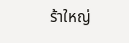ร้าใหญ่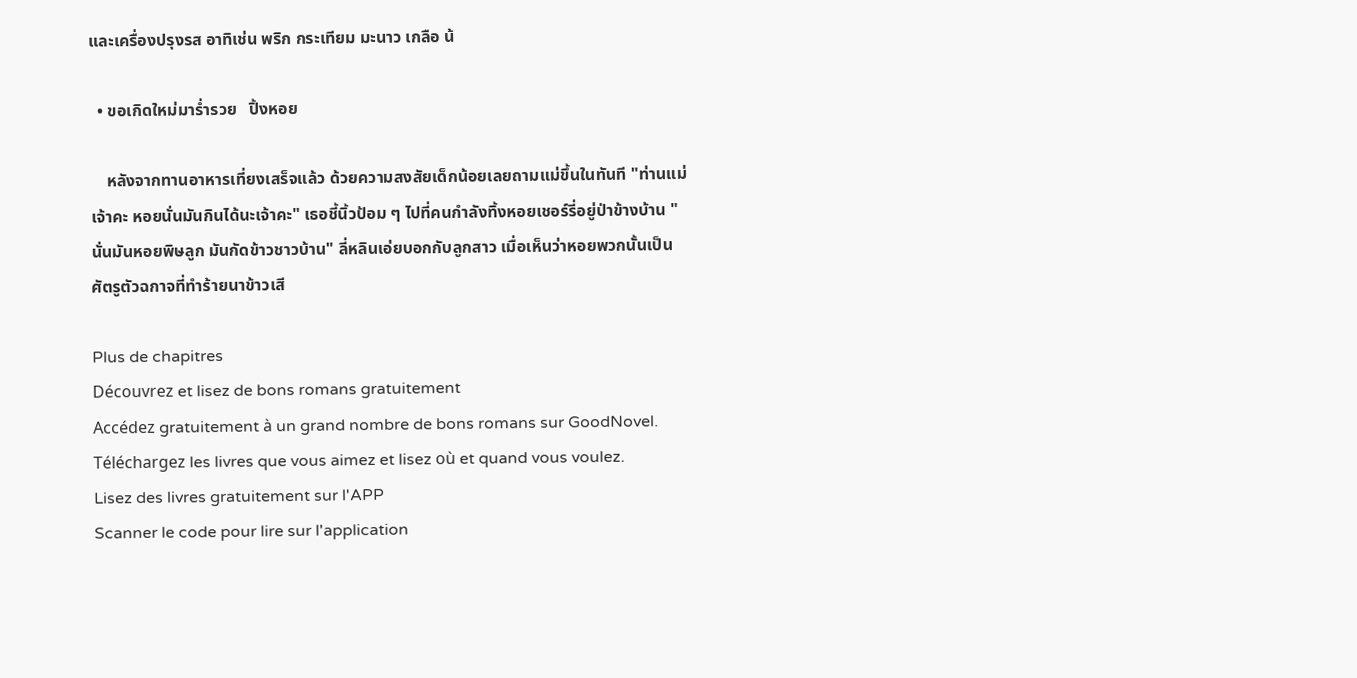และเครื่องปรุงรส อาทิเช่น พริก กระเทียม มะนาว เกลือ น้

  • ขอเกิดใหม่มาร่ำรวย   ปิ้งหอย

    หลังจากทานอาหารเที่ยงเสร็จแล้ว ด้วยความสงสัยเด็กน้อยเลยถามแม่ขึ้นในทันที "ท่านแม่เจ้าคะ หอยนั่นมันกินได้นะเจ้าคะ" เธอชี้นิ้วป้อม ๆ ไปที่คนกำลังทิ้งหอยเชอร์รี่อยู่ป่าข้างบ้าน "นั่นมันหอยพิษลูก มันกัดข้าวชาวบ้าน" ลี่หลินเอ่ยบอกกับลูกสาว เมื่อเห็นว่าหอยพวกนั้นเป็นศัตรูตัวฉกาจที่ทำร้ายนาข้าวเสี

Plus de chapitres
Découvrez et lisez de bons romans gratuitement
Accédez gratuitement à un grand nombre de bons romans sur GoodNovel. Téléchargez les livres que vous aimez et lisez où et quand vous voulez.
Lisez des livres gratuitement sur l'APP
Scanner le code pour lire sur l'application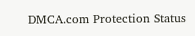DMCA.com Protection Status